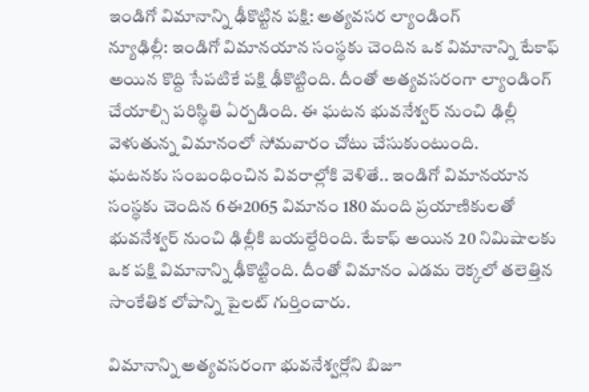ఇండిగో విమానాన్ని ఢీకొట్టిన పక్షి: అత్యవసర ల్యాండింగ్
న్యూఢిల్లీ: ఇండిగో విమానయాన సంస్థకు చెందిన ఒక విమానాన్ని టేకాఫ్ అయిన కొద్ది సేపటికే పక్షి ఢీకొట్టింది. దీంతో అత్యవసరంగా ల్యాండింగ్ చేయాల్సి పరిస్థితి ఏర్పడింది. ఈ ఘటన భువనేశ్వర్ నుంచి ఢిల్లీ వెళుతున్న విమానంలో సోమవారం చోటు చేసుకుంటుంది.
ఘటనకు సంబంధించిన వివరాల్లోకి వెళితే.. ఇండిగో విమానయాన సంస్థకు చెందిన 6ఈ2065 విమానం 180 మంది ప్రయాణికులతో భువనేశ్వర్ నుంచి ఢిల్లీకి బయల్దేరింది. టేకాఫ్ అయిన 20 నిమిషాలకు ఒక పక్షి విమానాన్ని ఢీకొట్టింది. దీంతో విమానం ఎడమ రెక్కలో తలెత్తిన సాంకేతిక లోపాన్ని పైలట్ గుర్తించారు.

విమానాన్ని అత్యవసరంగా భువనేశ్వర్లోని బిజూ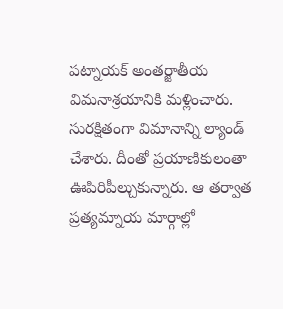పట్నాయక్ అంతర్జాతీయ విమనాశ్రయానికి మళ్లించారు. సురక్షితంగా విమానాన్ని ల్యాండ్ చేశారు. దీంతో ప్రయాణికులంతా ఊపిరిపీల్చుకున్నారు. ఆ తర్వాత ప్రత్యమ్నాయ మార్గాల్లో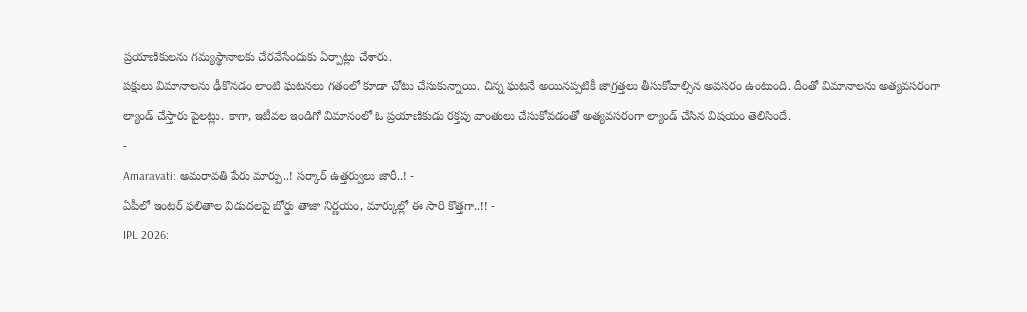ప్రయాణికులను గమ్యస్థానాలకు చేరవేసేందుకు ఏర్పాట్లు చేశారు.
పక్షులు విమానాలను ఢీకొనడం లాంటి ఘటనలు గతంలో కూడా చోటు చేసుకున్నాయి. చిన్న ఘటనే అయినప్పటికీ జాగ్రత్తలు తీసుకోవాల్సిన అవసరం ఉంటుంది. దీంతో విమానాలను అత్యవసరంగా ల్యాండ్ చేస్తారు పైలట్లు. కాగా, ఇటీవల ఇండిగో విమానంలో ఓ ప్రయాణికుడు రక్తపు వాంతులు చేసుకోవడంతో అత్యవసరంగా ల్యాండ్ చేసిన విషయం తెలిసిందే.
-
Amaravati: అమరావతి పేరు మార్పు..! సర్కార్ ఉత్తర్వులు జారీ..! -
ఏపీలో ఇంటర్ ఫలితాల విడుదలపై బోర్డు తాజా నిర్ణయం, మార్కుల్లో ఈ సారి కొత్తగా..!! -
IPL 2026: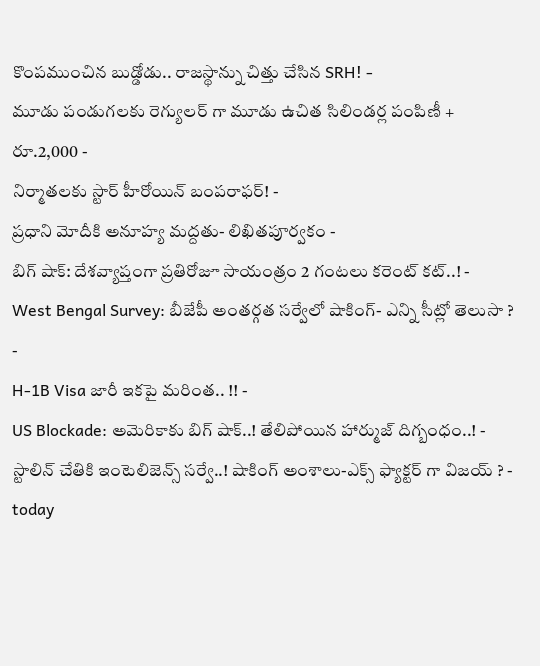కొంపముంచిన బుడ్డోడు.. రాజస్థాన్ను చిత్తు చేసిన SRH! -
మూడు పండుగలకు రెగ్యులర్ గా మూడు ఉచిత సిలిండర్ల పంపిణీ + రూ.2,000 -
నిర్మాతలకు స్టార్ హీరోయిన్ బంపరాఫర్! -
ప్రధాని మోదీకి అనూహ్య మద్దతు- లిఖితపూర్వకం -
బిగ్ షాక్: దేశవ్యాప్తంగా ప్రతిరోజూ సాయంత్రం 2 గంటలు కరెంట్ కట్..! -
West Bengal Survey: బీజేపీ అంతర్గత సర్వేలో షాకింగ్- ఎన్ని సీట్లో తెలుసా ? -
H-1B Visa జారీ ఇకపై మరింత.. !! -
US Blockade: అమెరికాకు బిగ్ షాక్..! తేలిపోయిన హార్ముజ్ దిగ్బంధం..! -
స్టాలిన్ చేతికి ఇంటెలిజెన్స్ సర్వే..! షాకింగ్ అంశాలు-ఎక్స్ ఫ్యాక్టర్ గా విజయ్ ? -
today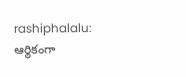rashiphalalu: ఆర్థికంగా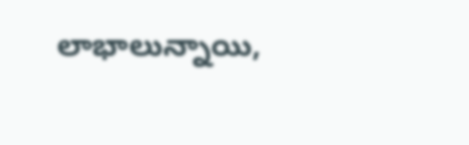లాభాలున్నాయి,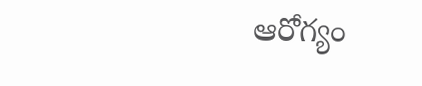ఆరోగ్యం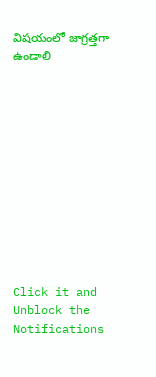విషయంలో జాగ్రత్తగా ఉండాలి












Click it and Unblock the Notifications